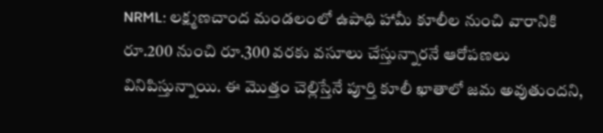NRML: లక్ష్మణచాంద మండలంలో ఉపాధి హామీ కూలీల నుంచి వారానికి రూ.200 నుంచి రూ.300 వరకు వసూలు చేస్తున్నారనే ఆరోపణలు వినిపిస్తున్నాయి. ఈ మొత్తం చెల్లిస్తేనే పూర్తి కూలీ ఖాతాలో జమ అవుతుందని,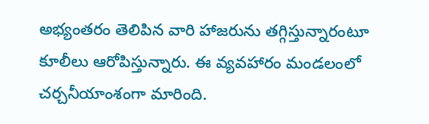అభ్యంతరం తెలిపిన వారి హాజరును తగ్గిస్తున్నారంటూ కూలీలు ఆరోపిస్తున్నారు. ఈ వ్యవహారం మండలంలో చర్చనీయాంశంగా మారింది.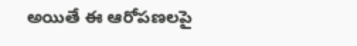అయితే ఈ ఆరోపణలపై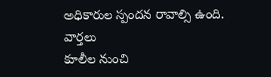అధికారుల స్పందన రావాల్సి ఉంది.
వార్తలు
కూలీల నుంచి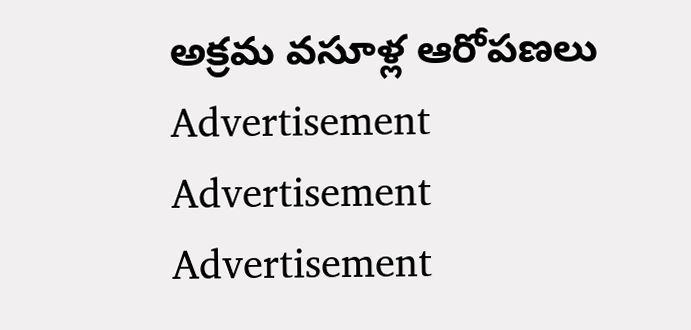అక్రమ వసూళ్ల ఆరోపణలు
Advertisement
Advertisement
Advertisement